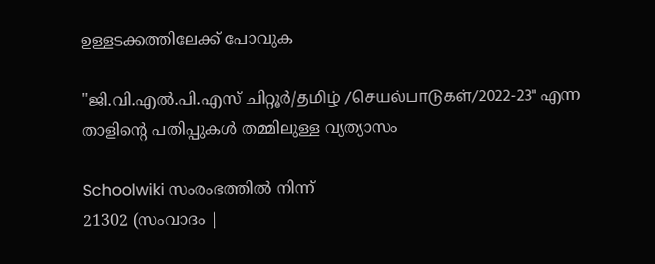ഉള്ളടക്കത്തിലേക്ക് പോവുക

"ജി.വി.എൽ.പി.എസ് ചിറ്റൂർ/தமிழ் /செயல்பாடுகள்/2022-23" എന്ന താളിന്റെ പതിപ്പുകൾ തമ്മിലുള്ള വ്യത്യാസം

Schoolwiki സംരംഭത്തിൽ നിന്ന്
21302 (സംവാദം |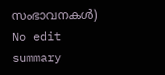സംഭാവനകൾ)
No edit summary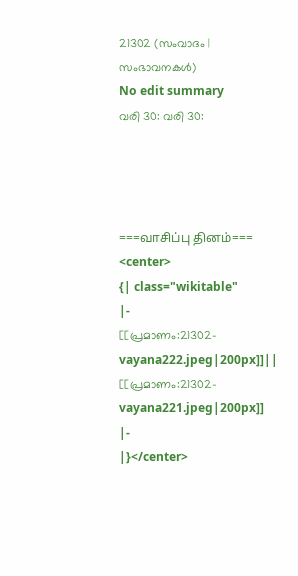21302 (സംവാദം | സംഭാവനകൾ)
No edit summary
വരി 30: വരി 30:




===வாசிப்பு தினம்===
<center>
{| class="wikitable"
|-
[[പ്രമാണം:21302-vayana222.jpeg|200px]]||
[[പ്രമാണം:21302-vayana221.jpeg|200px]]
|-
|}</center>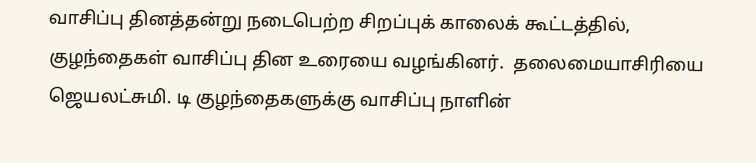வாசிப்பு தினத்தன்று நடைபெற்ற சிறப்புக் காலைக் கூட்டத்தில், குழந்தைகள் வாசிப்பு தின உரையை வழங்கினர்.  தலைமையாசிரியை ஜெயலட்சுமி. டி குழந்தைகளுக்கு வாசிப்பு நாளின்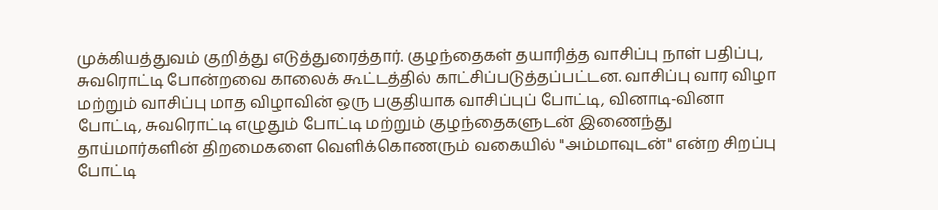முக்கியத்துவம் குறித்து எடுத்துரைத்தார். குழந்தைகள் தயாரித்த வாசிப்பு நாள் பதிப்பு, சுவரொட்டி போன்றவை காலைக் கூட்டத்தில் காட்சிப்படுத்தப்பட்டன. வாசிப்பு வார விழா மற்றும் வாசிப்பு மாத விழாவின் ஒரு பகுதியாக வாசிப்புப் போட்டி, வினாடி-வினா போட்டி, சுவரொட்டி எழுதும் போட்டி மற்றும் குழந்தைகளுடன் இணைந்து தாய்மார்களின் திறமைகளை வெளிக்கொணரும் வகையில் "அம்மாவுடன்" என்ற சிறப்பு போட்டி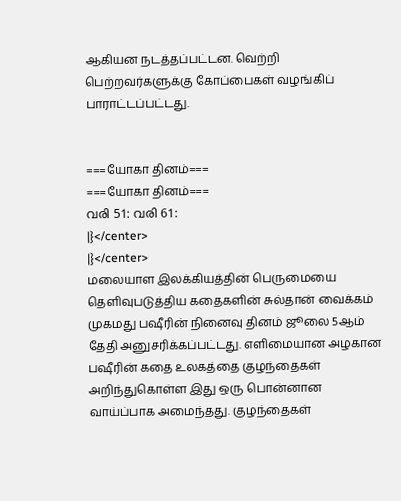ஆகியன நடத்தப்பட்டன. வெற்றி பெற்றவர்களுக்கு கோப்பைகள் வழங்கிப் பாராட்டப்பட்டது.


===யோகா தினம்===
===யோகா தினம்===
വരി 51: വരി 61:
|}</center>
|}</center>
மலையாள இலக்கியத்தின் பெருமையை தெளிவுபடுத்திய கதைகளின் சுல்தான் வைக்கம் முகமது பஷீரின் நினைவு தினம் ஜூலை 5ஆம் தேதி அனுசரிக்கப்பட்டது. எளிமையான அழகான பஷீரின் கதை உலகத்தை குழந்தைகள் அறிந்துகொள்ள இது ஒரு பொன்னான வாய்ப்பாக அமைந்தது. குழந்தைகள்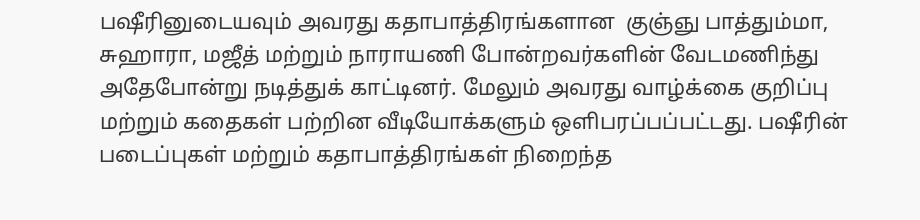பஷீரினுடையவும் அவரது கதாபாத்திரங்களான  குஞ்ஞு பாத்தும்மா, சுஹாரா, மஜீத் மற்றும் நாராயணி போன்றவர்களின் வேடமணிந்து அதேபோன்று நடித்துக் காட்டினர். மேலும் அவரது வாழ்க்கை குறிப்பு மற்றும் கதைகள் பற்றின வீடியோக்களும் ஒளிபரப்பப்பட்டது. பஷீரின் படைப்புகள் மற்றும் கதாபாத்திரங்கள் நிறைந்த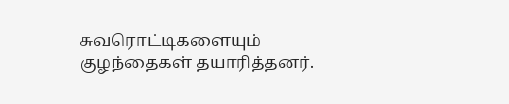சுவரொட்டிகளையும் குழந்தைகள் தயாரித்தனர்.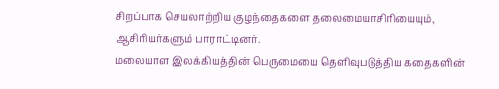சிறப்பாக செயலாற்றிய குழந்தைகளை தலைமையாசிரியையும், ஆசிரியர்களும் பாராட்டினர்.
மலையாள இலக்கியத்தின் பெருமையை தெளிவுபடுத்திய கதைகளின்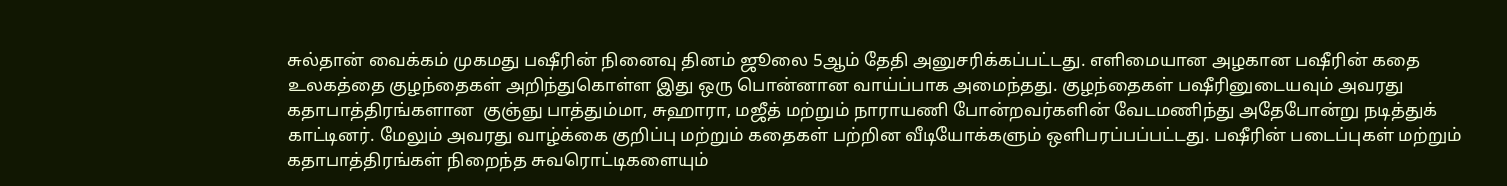சுல்தான் வைக்கம் முகமது பஷீரின் நினைவு தினம் ஜூலை 5ஆம் தேதி அனுசரிக்கப்பட்டது. எளிமையான அழகான பஷீரின் கதை உலகத்தை குழந்தைகள் அறிந்துகொள்ள இது ஒரு பொன்னான வாய்ப்பாக அமைந்தது. குழந்தைகள் பஷீரினுடையவும் அவரது கதாபாத்திரங்களான  குஞ்ஞு பாத்தும்மா, சுஹாரா, மஜீத் மற்றும் நாராயணி போன்றவர்களின் வேடமணிந்து அதேபோன்று நடித்துக் காட்டினர். மேலும் அவரது வாழ்க்கை குறிப்பு மற்றும் கதைகள் பற்றின வீடியோக்களும் ஒளிபரப்பப்பட்டது. பஷீரின் படைப்புகள் மற்றும் கதாபாத்திரங்கள் நிறைந்த சுவரொட்டிகளையும்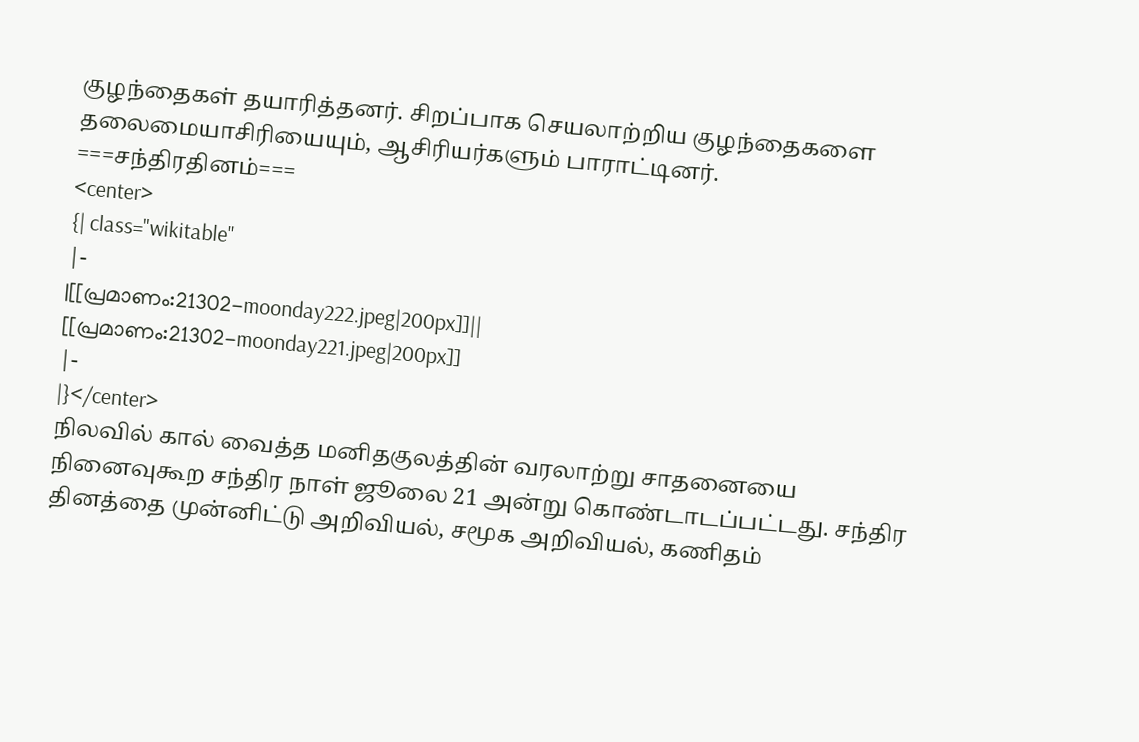குழந்தைகள் தயாரித்தனர். சிறப்பாக செயலாற்றிய குழந்தைகளை தலைமையாசிரியையும், ஆசிரியர்களும் பாராட்டினர்.
===சந்திரதினம்===
<center>
{| class="wikitable"
|-
|[[പ്രമാണം:21302-moonday222.jpeg|200px]]||
[[പ്രമാണം:21302-moonday221.jpeg|200px]]
|-
|}</center>
நிலவில் கால் வைத்த மனிதகுலத்தின் வரலாற்று சாதனையை நினைவுகூற சந்திர நாள் ஜூலை 21 அன்று கொண்டாடப்பட்டது. சந்திர தினத்தை முன்னிட்டு அறிவியல், சமூக அறிவியல், கணிதம்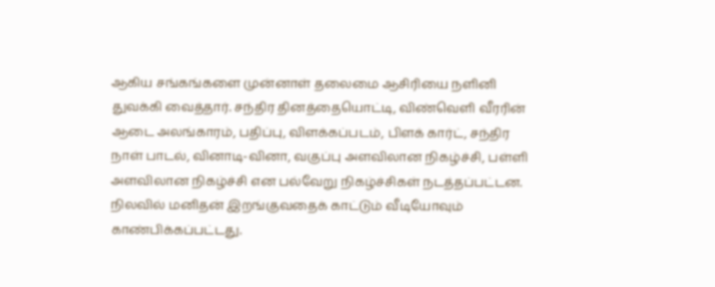ஆகிய சங்கங்களை முன்னாள் தலைமை ஆசிரியை நளினி துவக்கி வைத்தார். சந்திர தினத்தையொட்டி, விண்வெளி வீரரின் ஆடை அலங்காரம், பதிப்பு, விளக்கப்படம், பிளக் கார்ட், சந்திர நாள் பாடல், வினாடி-வினா, வகுப்பு அளவிலான நிகழ்ச்சி, பள்ளி அளவிலான நிகழ்ச்சி என பல்வேறு நிகழ்ச்சிகள் நடத்தப்பட்டன. நிலவில் மனிதன் இறங்குவதைக் காட்டும் வீடியோவும் காண்பிக்கப்பட்டது.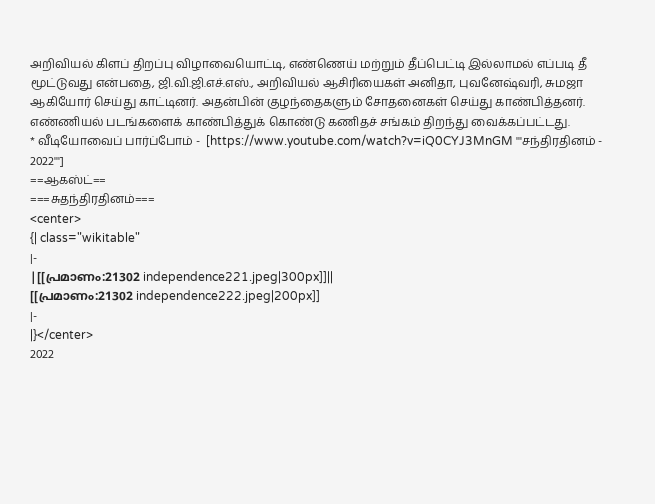அறிவியல் கிளப் திறப்பு விழாவையொட்டி, எண்ணெய் மற்றும் தீப்பெட்டி இல்லாமல் எப்படி தீ மூட்டுவது என்பதை, ஜி.வி.ஜி.எச்.எஸ்., அறிவியல் ஆசிரியைகள் அனிதா, புவனேஷ்வரி, சுமஜா ஆகியோர் செய்து காட்டினர். அதன்பின் குழந்தைகளும் சோதனைகள் செய்து காண்பித்தனர். எண்ணியல் படங்களைக் காண்பித்துக் கொண்டு கணிதச் சங்கம் திறந்து வைக்கப்பட்டது.
* வீடியோவைப் பார்ப்போம் -  [https://www.youtube.com/watch?v=iQ0CYJ3MnGM '''சந்திரதினம் - 2022''']
==ஆகஸ்ட்==
===சுதந்திரதினம்===
<center>
{| class="wikitable"
|-
|[[പ്രമാണം:21302 independence221.jpeg|300px]]||
[[പ്രമാണം:21302 independence222.jpeg|200px]]
|-
|}</center>
2022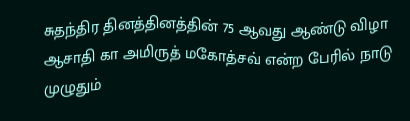சுதந்திர தினத்தினத்தின் 75 ஆவது ஆண்டு விழா ஆசாதி கா அமிருத் மகோத்சவ் என்ற பேரில் நாடு முழுதும்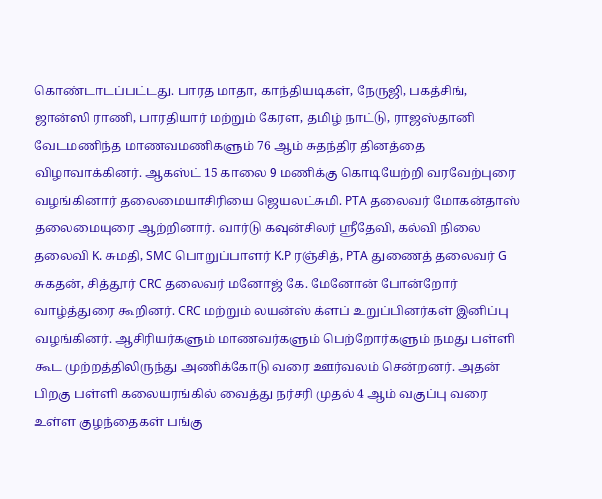கொண்டாடப்பட்டது. பாரத மாதா, காந்தியடிகள், நேருஜி, பகத்சிங், ஜான்ஸி ராணி, பாரதியார் மற்றும் கேரள, தமிழ் நாட்டு, ராஜஸ்தானி வேடமணிந்த மாணவமணிகளும் 76 ஆம் சுதந்திர தினத்தை விழாவாக்கினர். ஆகஸ்ட் 15 காலை 9 மணிக்கு கொடியேற்றி வரவேற்புரை வழங்கினார் தலைமையாசிரியை ஜெயலட்சுமி. PTA தலைவர் மோகன்தாஸ் தலைமையுரை ஆற்றினார். வார்டு கவுன்சிலர் ஸ்ரீதேவி, கல்வி நிலை தலைவி K. சுமதி, SMC பொறுப்பாளர் K.P ரஞ்சித், PTA துணைத் தலைவர் G சுகதன், சித்தூர் CRC தலைவர் மனோஜ் கே. மேனோன் போன்றோர் வாழ்த்துரை கூறினர். CRC மற்றும் லயன்ஸ் க்ளப் உறுப்பினர்கள் இனிப்பு வழங்கினர். ஆசிரியர்களும் மாணவர்களும் பெற்றோர்களும் நமது பள்ளி கூட முற்றத்திலிருந்து அணிக்கோடு வரை ஊர்வலம் சென்றனர். அதன் பிறகு பள்ளி கலையரங்கில் வைத்து நர்சரி முதல் 4 ஆம் வகுப்பு வரை உள்ள குழந்தைகள் பங்கு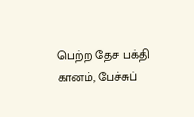பெற்ற தேச பக்தி கானம், பேச்சுப்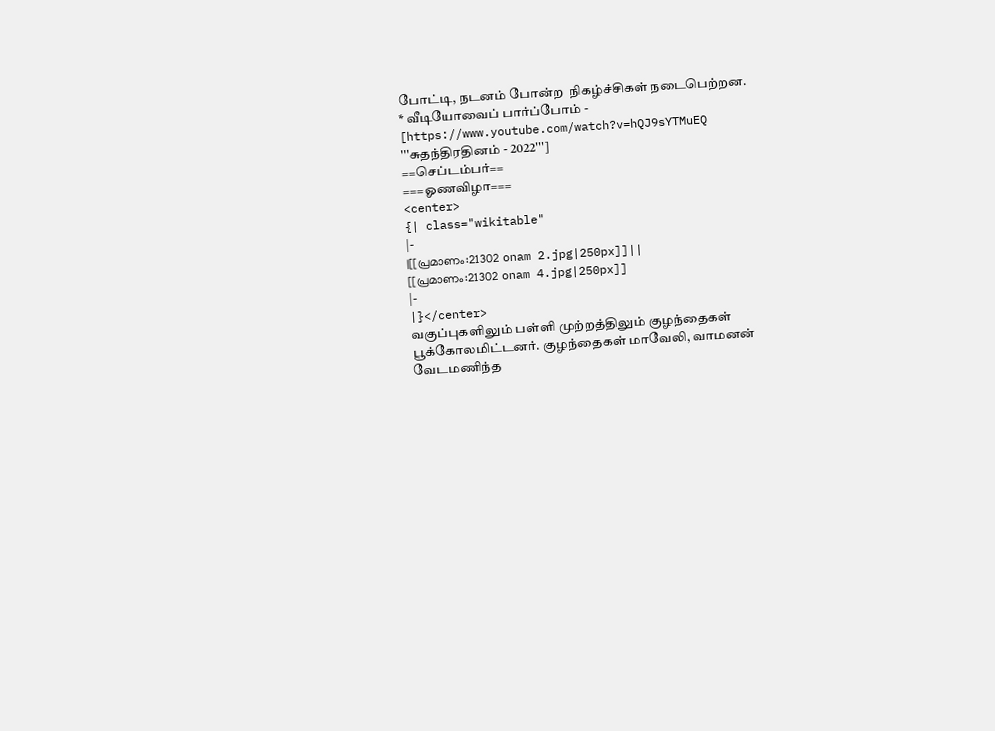போட்டி, நடனம் போன்ற  நிகழ்ச்சிகள் நடைபெற்றன.
* வீடியோவைப் பார்ப்போம் -  [https://www.youtube.com/watch?v=hQJ9sYTMuEQ '''சுதந்திரதினம் - 2022''']
==செப்டம்பர்==
===ஓணவிழா===
<center>
{| class="wikitable"
|-
|[[പ്രമാണം:21302 onam 2.jpg|250px]]||
[[പ്രമാണം:21302 onam 4.jpg|250px]]
|-
|}</center>
வகுப்புகளிலும் பள்ளி முற்றத்திலும் குழந்தைகள் பூக்கோலமிட்டனர். குழந்தைகள் மாவேலி, வாமனன் வேடமணிந்த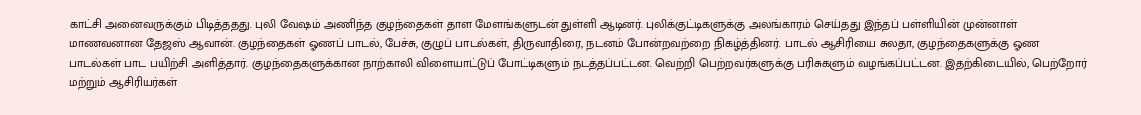காட்சி அனைவருக்கும் பிடித்ததது. புலி வேஷம் அணிந்த குழந்தைகள் தாள மேளங்களுடன் துள்ளி ஆடினர். புலிக்குட்டிகளுக்கு அலங்காரம் செய்தது இந்தப் பள்ளியின் முன்னாள் மாணவனான தேஜஸ் ஆவான். குழந்தைகள் ஓணப் பாடல், பேச்சு, குழுப் பாடல்கள், திருவாதிரை, நடனம் போன்றவற்றை நிகழ்த்தினர். பாடல் ஆசிரியை சுலதா, குழந்தைகளுக்கு ஓண பாடல்கள் பாட பயிற்சி அளித்தார். குழந்தைகளுக்கான நாற்காலி விளையாட்டுப் போட்டிகளும் நடத்தப்பட்டன. வெற்றி பெற்றவர்களுக்கு பரிசுகளும் வழங்கப்பட்டன. இதற்கிடையில், பெற்றோர் மற்றும் ஆசிரியர்கள்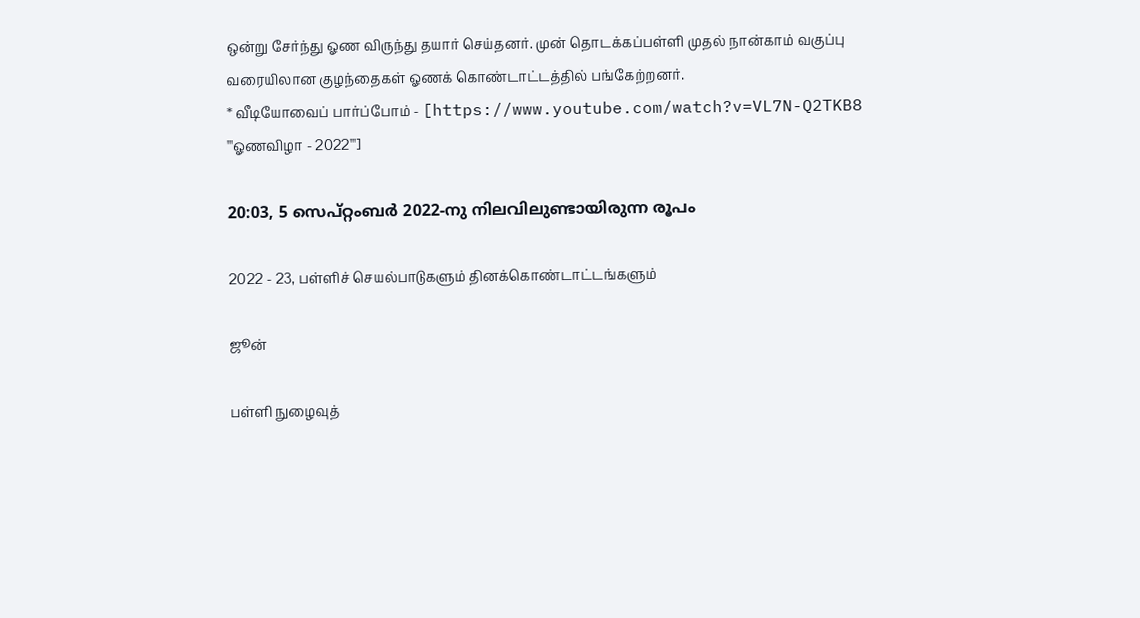ஒன்று சேர்ந்து ஓண விருந்து தயார் செய்தனர். முன் தொடக்கப்பள்ளி முதல் நான்காம் வகுப்பு வரையிலான குழந்தைகள் ஓணக் கொண்டாட்டத்தில் பங்கேற்றனர்.
* வீடியோவைப் பார்ப்போம் - [https://www.youtube.com/watch?v=VL7N-Q2TKB8 '''ஓணவிழா - 2022''']

20:03, 5 സെപ്റ്റംബർ 2022-നു നിലവിലുണ്ടായിരുന്ന രൂപം

2022 - 23, பள்ளிச் செயல்பாடுகளும் தினக்கொண்டாட்டங்களும்

ஜூன்

பள்ளி நுழைவுத்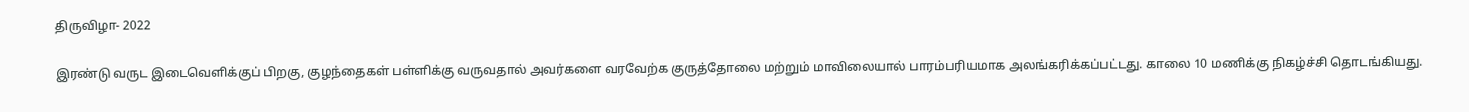திருவிழா- 2022

இரண்டு வருட இடைவெளிக்குப் பிறகு, குழந்தைகள் பள்ளிக்கு வருவதால் அவர்களை வரவேற்க குருத்தோலை மற்றும் மாவிலையால் பாரம்பரியமாக அலங்கரிக்கப்பட்டது. காலை 10 மணிக்கு நிகழ்ச்சி தொடங்கியது.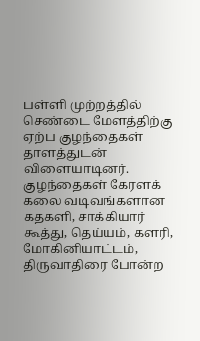பள்ளி முற்றத்தில் செண்டை மேளத்திற்கு ஏற்ப குழந்தைகள் தாளத்துடன் விளையாடினர். குழந்தைகள் கேரளக் கலை வடிவங்களான கதகளி, சாக்கியார் கூத்து, தெய்யம், களரி, மோகினியாட்டம், திருவாதிரை போன்ற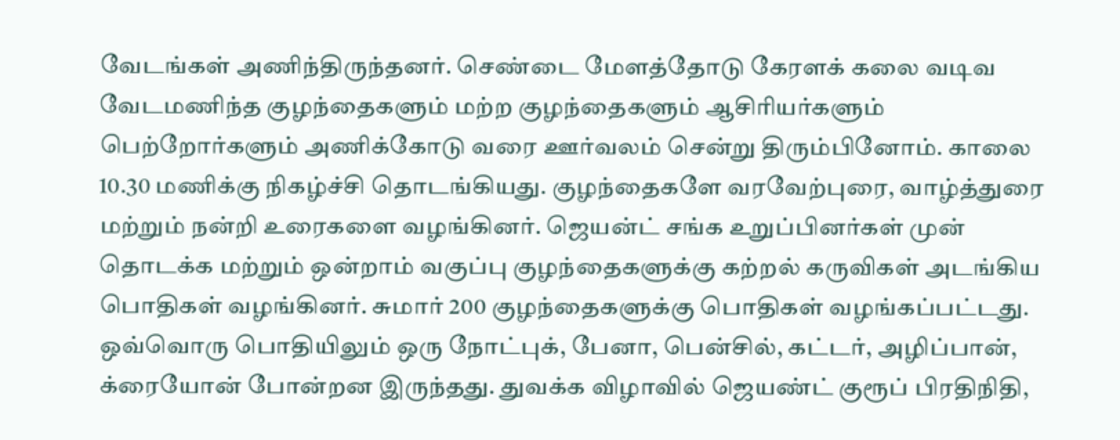வேடங்கள் அணிந்திருந்தனர். செண்டை மேளத்தோடு கேரளக் கலை வடிவ வேடமணிந்த குழந்தைகளும் மற்ற குழந்தைகளும் ஆசிரியர்களும் பெற்றோர்களும் அணிக்கோடு வரை ஊர்வலம் சென்று திரும்பினோம். காலை 10.30 மணிக்கு நிகழ்ச்சி தொடங்கியது. குழந்தைகளே வரவேற்புரை, வாழ்த்துரை மற்றும் நன்றி உரைகளை வழங்கினர். ஜெயன்ட் சங்க உறுப்பினர்கள் முன் தொடக்க மற்றும் ஒன்றாம் வகுப்பு குழந்தைகளுக்கு கற்றல் கருவிகள் அடங்கிய பொதிகள் வழங்கினர். சுமார் 200 குழந்தைகளுக்கு பொதிகள் வழங்கப்பட்டது. ஒவ்வொரு பொதியிலும் ஒரு நோட்புக், பேனா, பென்சில், கட்டர், அழிப்பான், க்ரையோன் போன்றன இருந்தது. துவக்க விழாவில் ஜெயண்ட் குரூப் பிரதிநிதி,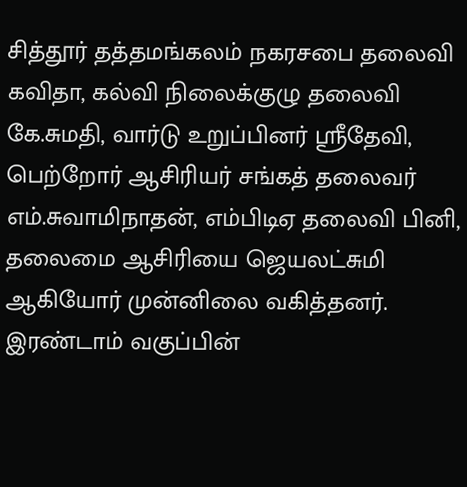சித்தூர் தத்தமங்கலம் நகரசபை தலைவி கவிதா, கல்வி நிலைக்குழு தலைவி கே.சுமதி, வார்டு உறுப்பினர் ஸ்ரீதேவி, பெற்றோர் ஆசிரியர் சங்கத் தலைவர் எம்.சுவாமிநாதன், எம்பிடிஏ தலைவி பினி, தலைமை ஆசிரியை ஜெயலட்சுமி ஆகியோர் முன்னிலை வகித்தனர். இரண்டாம் வகுப்பின்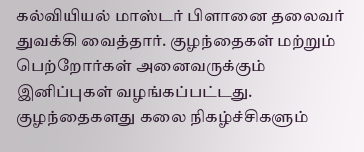கல்வியியல் மாஸ்டர் பிளானை தலைவர் துவக்கி வைத்தார். குழந்தைகள் மற்றும் பெற்றோர்கள் அனைவருக்கும் இனிப்புகள் வழங்கப்பட்டது. குழந்தைகளது கலை நிகழ்ச்சிகளும்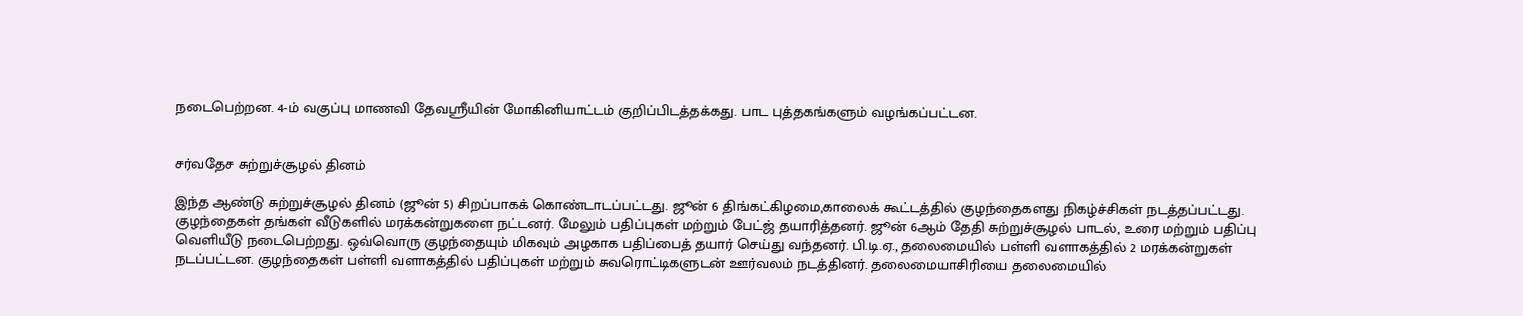நடைபெற்றன. 4-ம் வகுப்பு மாணவி தேவஸ்ரீயின் மோகினியாட்டம் குறிப்பிடத்தக்கது. பாட புத்தகங்களும் வழங்கப்பட்டன.


சர்வதேச சுற்றுச்சூழல் தினம்

இந்த ஆண்டு சுற்றுச்சூழல் தினம் (ஜூன் 5) சிறப்பாகக் கொண்டாடப்பட்டது. ஜூன் 6 திங்கட்கிழமை,காலைக் கூட்டத்தில் குழந்தைகளது நிகழ்ச்சிகள் நடத்தப்பட்டது. குழந்தைகள் தங்கள் வீடுகளில் மரக்கன்றுகளை நட்டனர். மேலும் பதிப்புகள் மற்றும் பேட்ஜ் தயாரித்தனர். ஜூன் 6ஆம் தேதி சுற்றுச்சூழல் பாடல், உரை மற்றும் பதிப்பு வெளியீடு நடைபெற்றது. ஒவ்வொரு குழந்தையும் மிகவும் அழகாக பதிப்பைத் தயார் செய்து வந்தனர். பி.டி.ஏ., தலைமையில் பள்ளி வளாகத்தில் 2 மரக்கன்றுகள் நடப்பட்டன. குழந்தைகள் பள்ளி வளாகத்தில் பதிப்புகள் மற்றும் சுவரொட்டிகளுடன் ஊர்வலம் நடத்தினர். தலைமையாசிரியை தலைமையில்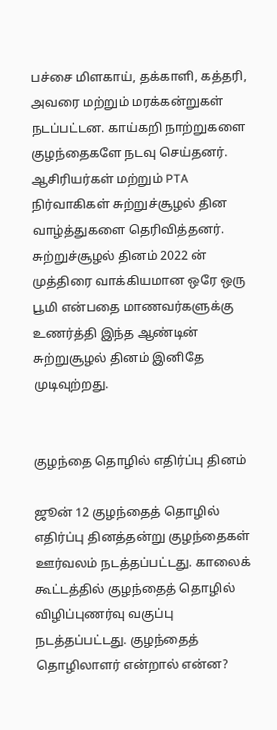பச்சை மிளகாய், தக்காளி, கத்தரி, அவரை மற்றும் மரக்கன்றுகள் நடப்பட்டன. காய்கறி நாற்றுகளை குழந்தைகளே நடவு செய்தனர். ஆசிரியர்கள் மற்றும் PTA நிர்வாகிகள் சுற்றுச்சூழல் தின வாழ்த்துகளை தெரிவித்தனர். சுற்றுச்சூழல் தினம் 2022 ன் முத்திரை வாக்கியமான ஒரே ஒரு பூமி என்பதை மாணவர்களுக்கு உணர்த்தி இந்த ஆண்டின் சுற்றுசூழல் தினம் இனிதே முடிவுற்றது.


குழந்தை தொழில் எதிர்ப்பு தினம்

ஜூன் 12 குழந்தைத் தொழில் எதிர்ப்பு தினத்தன்று குழந்தைகள் ஊர்வலம் நடத்தப்பட்டது. காலைக் கூட்டத்தில் குழந்தைத் தொழில் விழிப்புணர்வு வகுப்பு நடத்தப்பட்டது. குழந்தைத் தொழிலாளர் என்றால் என்ன?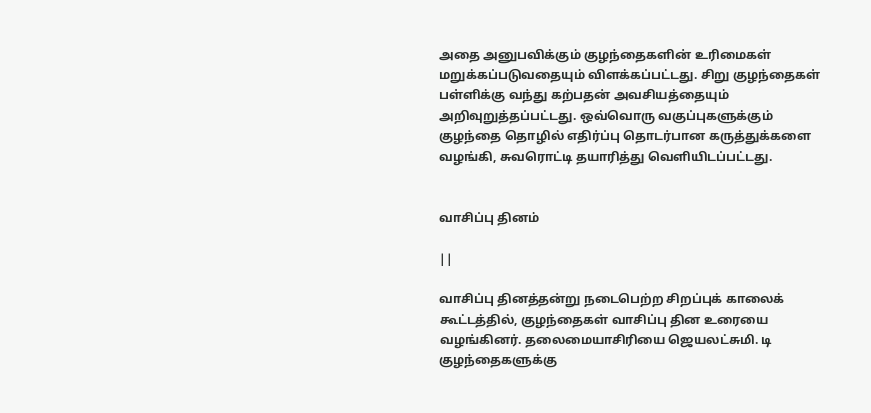அதை அனுபவிக்கும் குழந்தைகளின் உரிமைகள் மறுக்கப்படுவதையும் விளக்கப்பட்டது. சிறு குழந்தைகள் பள்ளிக்கு வந்து கற்பதன் அவசியத்தையும் அறிவுறுத்தப்பட்டது. ஒவ்வொரு வகுப்புகளுக்கும் குழந்தை தொழில் எதிர்ப்பு தொடர்பான கருத்துக்களை வழங்கி, சுவரொட்டி தயாரித்து வெளியிடப்பட்டது.


வாசிப்பு தினம்

||

வாசிப்பு தினத்தன்று நடைபெற்ற சிறப்புக் காலைக் கூட்டத்தில், குழந்தைகள் வாசிப்பு தின உரையை வழங்கினர். தலைமையாசிரியை ஜெயலட்சுமி. டி குழந்தைகளுக்கு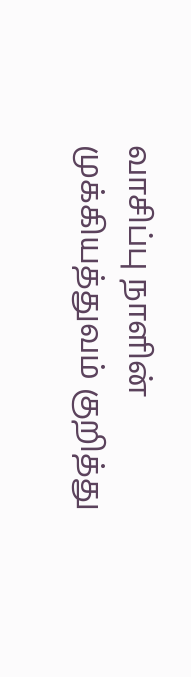வாசிப்பு நாளின் முக்கியத்துவம் குறித்து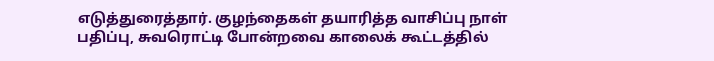எடுத்துரைத்தார். குழந்தைகள் தயாரித்த வாசிப்பு நாள் பதிப்பு, சுவரொட்டி போன்றவை காலைக் கூட்டத்தில்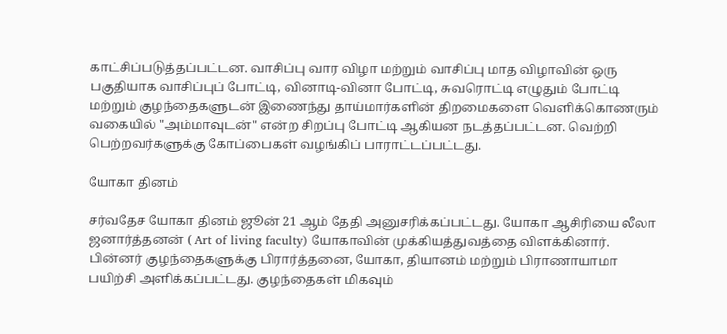காட்சிப்படுத்தப்பட்டன. வாசிப்பு வார விழா மற்றும் வாசிப்பு மாத விழாவின் ஒரு பகுதியாக வாசிப்புப் போட்டி, வினாடி-வினா போட்டி, சுவரொட்டி எழுதும் போட்டி மற்றும் குழந்தைகளுடன் இணைந்து தாய்மார்களின் திறமைகளை வெளிக்கொணரும் வகையில் "அம்மாவுடன்" என்ற சிறப்பு போட்டி ஆகியன நடத்தப்பட்டன. வெற்றி பெற்றவர்களுக்கு கோப்பைகள் வழங்கிப் பாராட்டப்பட்டது.

யோகா தினம்

சர்வதேச யோகா தினம் ஜூன் 21 ஆம் தேதி அனுசரிக்கப்பட்டது. யோகா ஆசிரியை லீலா ஜனார்த்தனன் ( Art of living faculty) யோகாவின் முக்கியத்துவத்தை விளக்கினார். பின்னர் குழந்தைகளுக்கு பிரார்த்தனை, யோகா, தியானம் மற்றும் பிராணாயாமா பயிற்சி அளிக்கப்பட்டது. குழந்தைகள் மிகவும்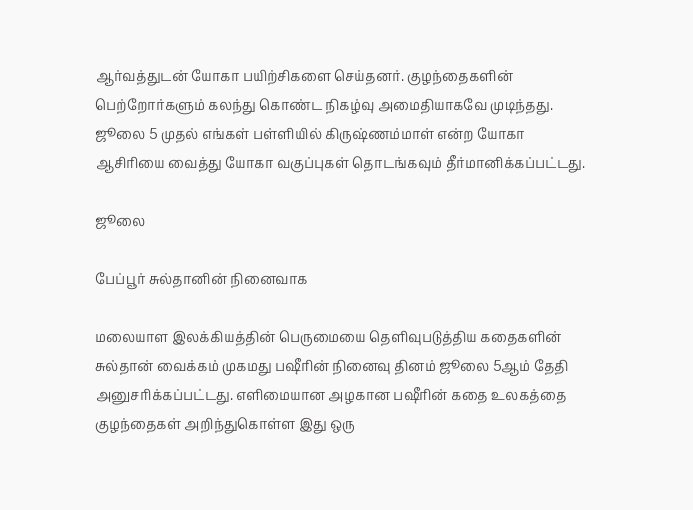ஆர்வத்துடன் யோகா பயிற்சிகளை செய்தனர். குழந்தைகளின் பெற்றோர்களும் கலந்து கொண்ட நிகழ்வு அமைதியாகவே முடிந்தது. ஜூலை 5 முதல் எங்கள் பள்ளியில் கிருஷ்ணம்மாள் என்ற யோகா ஆசிரியை வைத்து யோகா வகுப்புகள் தொடங்கவும் தீர்மானிக்கப்பட்டது.

ஜூலை

பேப்பூர் சுல்தானின் நினைவாக

மலையாள இலக்கியத்தின் பெருமையை தெளிவுபடுத்திய கதைகளின் சுல்தான் வைக்கம் முகமது பஷீரின் நினைவு தினம் ஜூலை 5ஆம் தேதி அனுசரிக்கப்பட்டது. எளிமையான அழகான பஷீரின் கதை உலகத்தை குழந்தைகள் அறிந்துகொள்ள இது ஒரு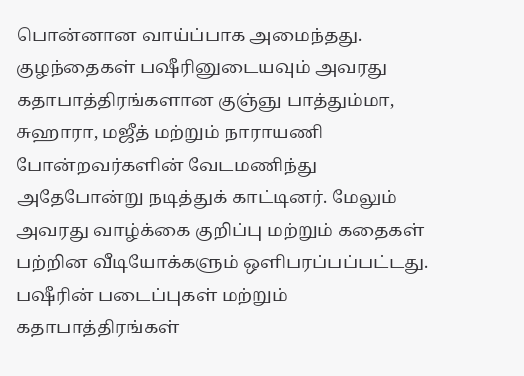பொன்னான வாய்ப்பாக அமைந்தது. குழந்தைகள் பஷீரினுடையவும் அவரது கதாபாத்திரங்களான குஞ்ஞு பாத்தும்மா, சுஹாரா, மஜீத் மற்றும் நாராயணி போன்றவர்களின் வேடமணிந்து அதேபோன்று நடித்துக் காட்டினர். மேலும் அவரது வாழ்க்கை குறிப்பு மற்றும் கதைகள் பற்றின வீடியோக்களும் ஒளிபரப்பப்பட்டது. பஷீரின் படைப்புகள் மற்றும் கதாபாத்திரங்கள்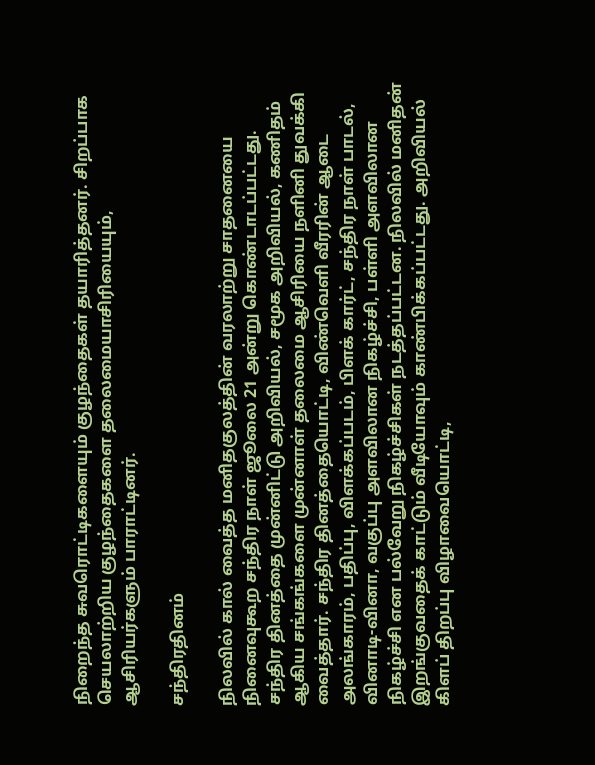நிறைந்த சுவரொட்டிகளையும் குழந்தைகள் தயாரித்தனர். சிறப்பாக செயலாற்றிய குழந்தைகளை தலைமையாசிரியையும், ஆசிரியர்களும் பாராட்டினர்.

சந்திரதினம்

நிலவில் கால் வைத்த மனிதகுலத்தின் வரலாற்று சாதனையை நினைவுகூற சந்திர நாள் ஜூலை 21 அன்று கொண்டாடப்பட்டது. சந்திர தினத்தை முன்னிட்டு அறிவியல், சமூக அறிவியல், கணிதம் ஆகிய சங்கங்களை முன்னாள் தலைமை ஆசிரியை நளினி துவக்கி வைத்தார். சந்திர தினத்தையொட்டி, விண்வெளி வீரரின் ஆடை அலங்காரம், பதிப்பு, விளக்கப்படம், பிளக் கார்ட், சந்திர நாள் பாடல், வினாடி-வினா, வகுப்பு அளவிலான நிகழ்ச்சி, பள்ளி அளவிலான நிகழ்ச்சி என பல்வேறு நிகழ்ச்சிகள் நடத்தப்பட்டன. நிலவில் மனிதன் இறங்குவதைக் காட்டும் வீடியோவும் காண்பிக்கப்பட்டது. அறிவியல் கிளப் திறப்பு விழாவையொட்டி,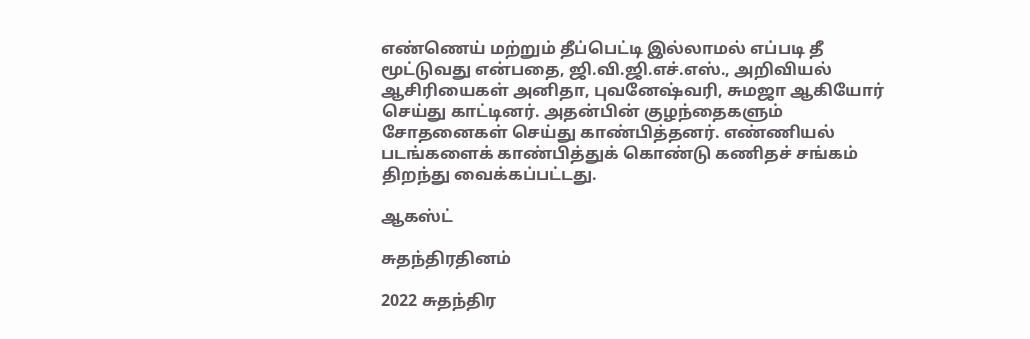எண்ணெய் மற்றும் தீப்பெட்டி இல்லாமல் எப்படி தீ மூட்டுவது என்பதை, ஜி.வி.ஜி.எச்.எஸ்., அறிவியல் ஆசிரியைகள் அனிதா, புவனேஷ்வரி, சுமஜா ஆகியோர் செய்து காட்டினர். அதன்பின் குழந்தைகளும் சோதனைகள் செய்து காண்பித்தனர். எண்ணியல் படங்களைக் காண்பித்துக் கொண்டு கணிதச் சங்கம் திறந்து வைக்கப்பட்டது.

ஆகஸ்ட்

சுதந்திரதினம்

2022 சுதந்திர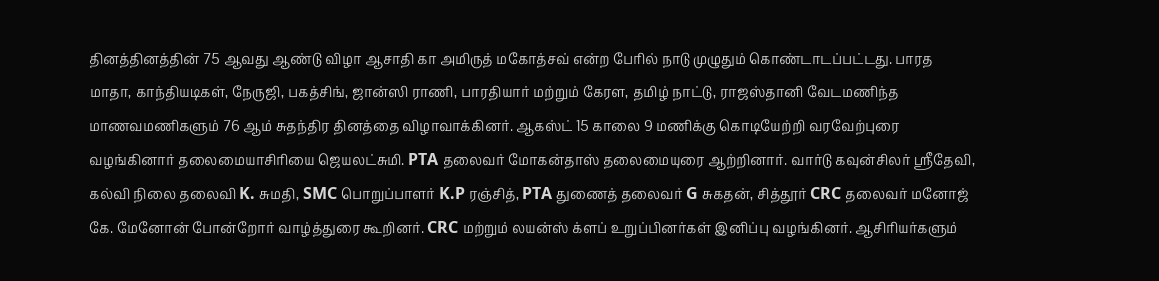தினத்தினத்தின் 75 ஆவது ஆண்டு விழா ஆசாதி கா அமிருத் மகோத்சவ் என்ற பேரில் நாடு முழுதும் கொண்டாடப்பட்டது. பாரத மாதா, காந்தியடிகள், நேருஜி, பகத்சிங், ஜான்ஸி ராணி, பாரதியார் மற்றும் கேரள, தமிழ் நாட்டு, ராஜஸ்தானி வேடமணிந்த மாணவமணிகளும் 76 ஆம் சுதந்திர தினத்தை விழாவாக்கினர். ஆகஸ்ட் 15 காலை 9 மணிக்கு கொடியேற்றி வரவேற்புரை வழங்கினார் தலைமையாசிரியை ஜெயலட்சுமி. PTA தலைவர் மோகன்தாஸ் தலைமையுரை ஆற்றினார். வார்டு கவுன்சிலர் ஸ்ரீதேவி, கல்வி நிலை தலைவி K. சுமதி, SMC பொறுப்பாளர் K.P ரஞ்சித், PTA துணைத் தலைவர் G சுகதன், சித்தூர் CRC தலைவர் மனோஜ் கே. மேனோன் போன்றோர் வாழ்த்துரை கூறினர். CRC மற்றும் லயன்ஸ் க்ளப் உறுப்பினர்கள் இனிப்பு வழங்கினர். ஆசிரியர்களும்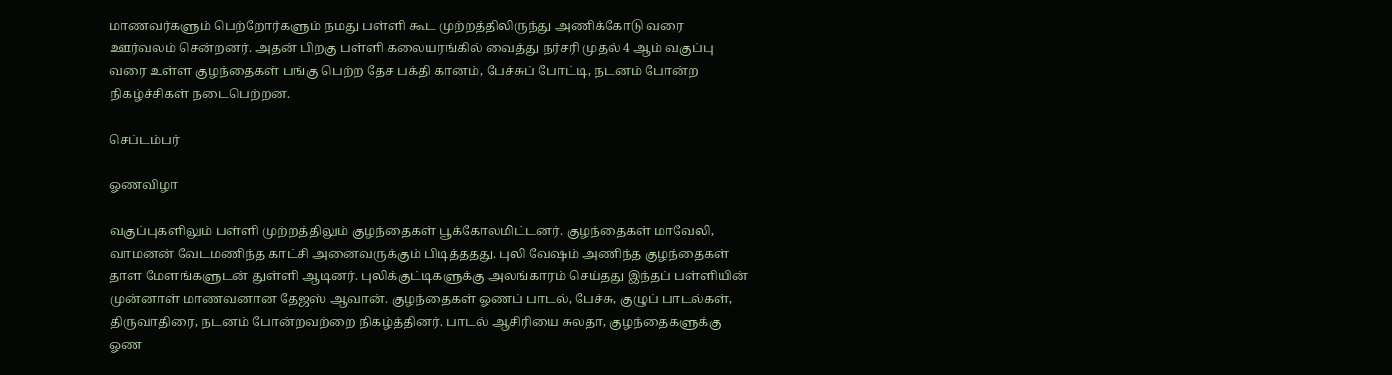மாணவர்களும் பெற்றோர்களும் நமது பள்ளி கூட முற்றத்திலிருந்து அணிக்கோடு வரை ஊர்வலம் சென்றனர். அதன் பிறகு பள்ளி கலையரங்கில் வைத்து நர்சரி முதல் 4 ஆம் வகுப்பு வரை உள்ள குழந்தைகள் பங்கு பெற்ற தேச பக்தி கானம், பேச்சுப் போட்டி, நடனம் போன்ற நிகழ்ச்சிகள் நடைபெற்றன.

செப்டம்பர்

ஓணவிழா

வகுப்புகளிலும் பள்ளி முற்றத்திலும் குழந்தைகள் பூக்கோலமிட்டனர். குழந்தைகள் மாவேலி, வாமனன் வேடமணிந்த காட்சி அனைவருக்கும் பிடித்ததது. புலி வேஷம் அணிந்த குழந்தைகள் தாள மேளங்களுடன் துள்ளி ஆடினர். புலிக்குட்டிகளுக்கு அலங்காரம் செய்தது இந்தப் பள்ளியின் முன்னாள் மாணவனான தேஜஸ் ஆவான். குழந்தைகள் ஓணப் பாடல், பேச்சு, குழுப் பாடல்கள், திருவாதிரை, நடனம் போன்றவற்றை நிகழ்த்தினர். பாடல் ஆசிரியை சுலதா, குழந்தைகளுக்கு ஓண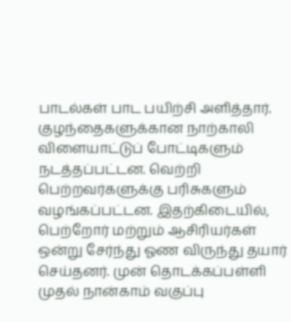பாடல்கள் பாட பயிற்சி அளித்தார். குழந்தைகளுக்கான நாற்காலி விளையாட்டுப் போட்டிகளும் நடத்தப்பட்டன. வெற்றி பெற்றவர்களுக்கு பரிசுகளும் வழங்கப்பட்டன. இதற்கிடையில், பெற்றோர் மற்றும் ஆசிரியர்கள் ஒன்று சேர்ந்து ஓண விருந்து தயார் செய்தனர். முன் தொடக்கப்பள்ளி முதல் நான்காம் வகுப்பு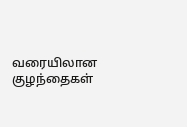வரையிலான குழந்தைகள்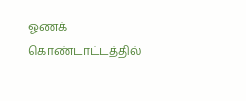ஓணக் கொண்டாட்டத்தில்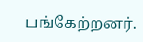பங்கேற்றனர்.